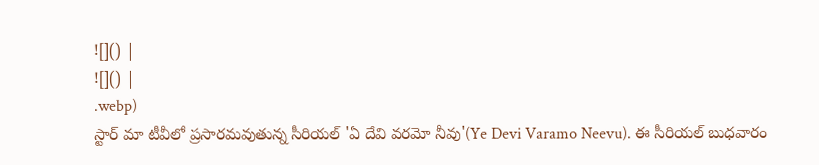![]() |
![]() |
.webp)
స్టార్ మా టీవీలో ప్రసారమవుతున్న సీరియల్ 'ఏ దేవి వరమో నీవు'(Ye Devi Varamo Neevu). ఈ సీరియల్ బుధవారం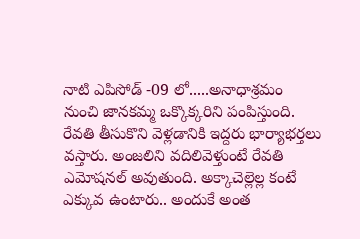నాటి ఎపిసోడ్ -09 లో.....అనాధాశ్రమం నుంచి జానకమ్మ ఒక్కొక్కరిని పంపిస్తుంది. రేవతి తీసుకొని వెళ్లడానికి ఇద్దరు భార్యాభర్తలు వస్తారు. అంజలిని వదిలివెళ్తుంటే రేవతి ఎమోషనల్ అవుతుంది. అక్కాచెల్లెల్ల కంటే ఎక్కువ ఉంటారు.. అందుకే అంత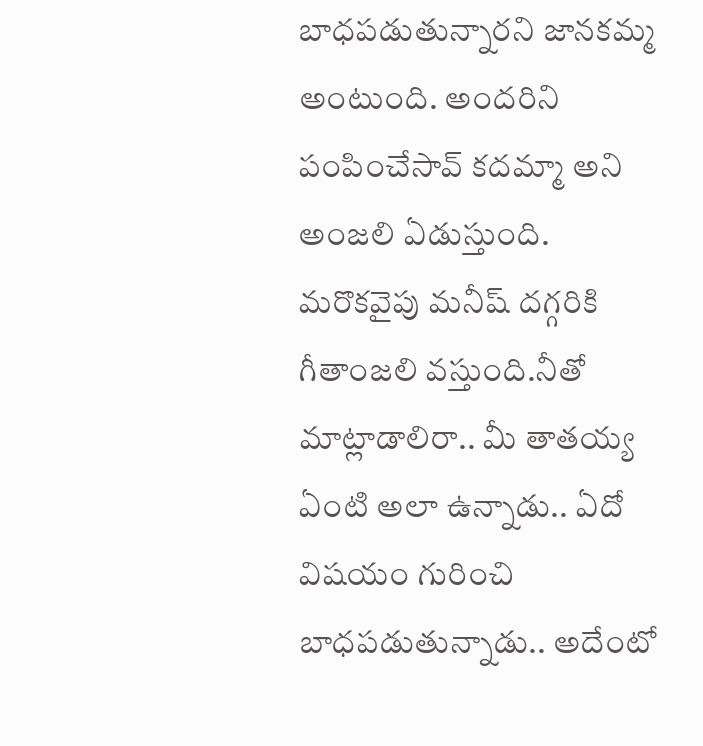బాధపడుతున్నారని జానకమ్మ అంటుంది. అందరిని పంపించేసావ్ కదమ్మా అని అంజలి ఏడుస్తుంది.
మరొకవైపు మనీష్ దగ్గరికి గీతాంజలి వస్తుంది.నీతో మాట్లాడాలిరా.. మీ తాతయ్య ఏంటి అలా ఉన్నాడు.. ఏదో విషయం గురించి బాధపడుతున్నాడు.. అదేంటో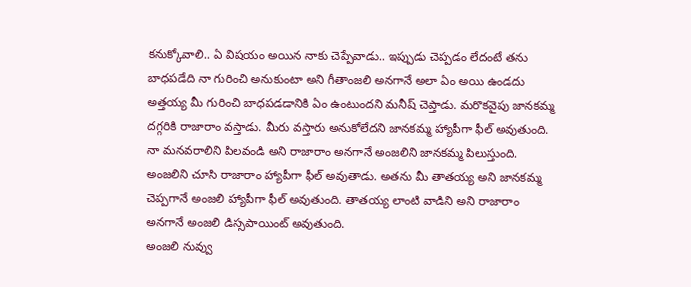కనుక్కోవాలి.. ఏ విషయం అయిన నాకు చెప్పేవాడు.. ఇప్పుడు చెప్పడం లేదంటే తను బాధపడేది నా గురించి అనుకుంటా అని గీతాంజలి అనగానే అలా ఏం అయి ఉండదు అత్తయ్య మీ గురించి బాధపడడానికి ఏం ఉంటుందని మనీష్ చెప్తాడు. మరొకవైపు జానకమ్మ దగ్గరికి రాజారాం వస్తాడు. మీరు వస్తారు అనుకోలేదని జానకమ్మ హ్యాపీగా ఫీల్ అవుతుంది. నా మనవరాలిని పిలవండి అని రాజారాం అనగానే అంజలిని జానకమ్మ పిలుస్తుంది. అంజలిని చూసి రాజారాం హ్యాపీగా ఫీల్ అవుతాడు. అతను మీ తాతయ్య అని జానకమ్మ చెప్పగానే అంజలి హ్యాపీగా ఫీల్ అవుతుంది. తాతయ్య లాంటి వాడిని అని రాజారాం అనగానే అంజలి డిస్సపాయింట్ అవుతుంది.
అంజలి నువ్వు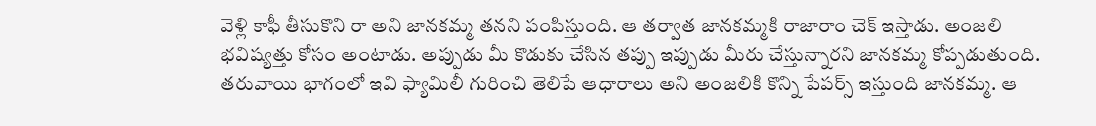వెళ్లి కాఫీ తీసుకొని రా అని జానకమ్మ తనని పంపిస్తుంది. ఆ తర్వాత జానకమ్మకి రాజారాం చెక్ ఇస్తాడు. అంజలి భవిష్యత్తు కోసం అంటాడు. అప్పుడు మీ కొడుకు చేసిన తప్పు ఇప్పుడు మీరు చేస్తున్నారని జానకమ్మ కోప్పడుతుంది. తరువాయి భాగంలో ఇవి ఫ్యామిలీ గురించి తెలిపే ఆధారాలు అని అంజలికి కొన్ని పేపర్స్ ఇస్తుంది జానకమ్మ. ఆ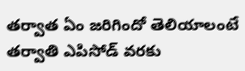తర్వాత ఏం జరిగిందో తెలియాలంటే తర్వాతి ఎపిసోడ్ వరకు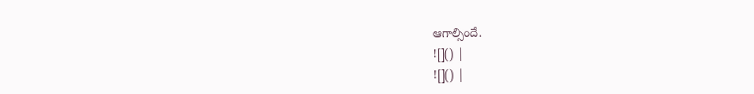ఆగాల్సిందే.
![]() |
![]() |